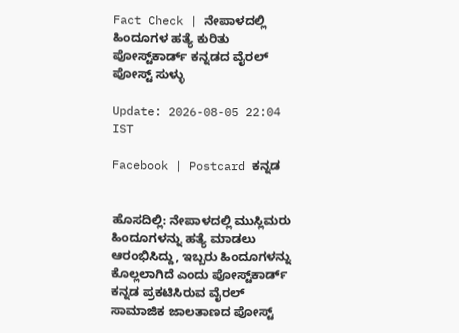Fact Check | ನೇಪಾಳದಲ್ಲಿ ಹಿಂದೂಗಳ ಹತ್ಯೆ ಕುರಿತು ಪೋಸ್ಟ್‌ಕಾರ್ಡ್ ಕನ್ನಡದ ವೈರಲ್ ಪೋಸ್ಟ್ ಸುಳ್ಳು

Update: 2026-08-05 22:04 IST

Facebook | Postcard ಕನ್ನಡ


ಹೊಸದಿಲ್ಲಿ: ನೇಪಾಳದಲ್ಲಿ ಮುಸ್ಲಿಮರು ಹಿಂದೂಗಳನ್ನು ಹತ್ಯೆ ಮಾಡಲು ಆರಂಭಿಸಿದ್ದು, ಇಬ್ಬರು ಹಿಂದೂಗಳನ್ನು ಕೊಲ್ಲಲಾಗಿದೆ ಎಂದು ಪೋಸ್ಟ್‌ಕಾರ್ಡ್ ಕನ್ನಡ ಪ್ರಕಟಿಸಿರುವ ವೈರಲ್ ಸಾಮಾಜಿಕ ಜಾಲತಾಣದ ಪೋಸ್ಟ್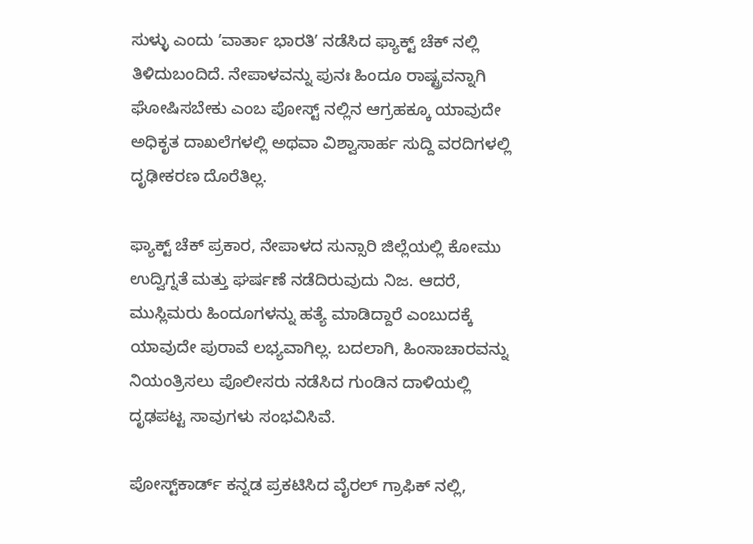ಸುಳ್ಳು ಎಂದು ʼವಾರ್ತಾ ಭಾರತಿʼ ನಡೆಸಿದ ಫ್ಯಾಕ್ಟ್‌ ಚೆಕ್ ನಲ್ಲಿ ತಿಳಿದುಬಂದಿದೆ. ನೇಪಾಳವನ್ನು ಪುನಃ ಹಿಂದೂ ರಾಷ್ಟ್ರವನ್ನಾಗಿ ಘೋಷಿಸಬೇಕು ಎಂಬ ಪೋಸ್ಟ್‌ ನಲ್ಲಿನ ಆಗ್ರಹಕ್ಕೂ ಯಾವುದೇ ಅಧಿಕೃತ ದಾಖಲೆಗಳಲ್ಲಿ ಅಥವಾ ವಿಶ್ವಾಸಾರ್ಹ ಸುದ್ದಿ ವರದಿಗಳಲ್ಲಿ ದೃಢೀಕರಣ ದೊರೆತಿಲ್ಲ.

ಫ್ಯಾಕ್ಟ್‌ ಚೆಕ್ ಪ್ರಕಾರ, ನೇಪಾಳದ ಸುನ್ಸಾರಿ ಜಿಲ್ಲೆಯಲ್ಲಿ ಕೋಮು ಉದ್ವಿಗ್ನತೆ ಮತ್ತು ಘರ್ಷಣೆ ನಡೆದಿರುವುದು ನಿಜ. ಆದರೆ, ಮುಸ್ಲಿಮರು ಹಿಂದೂಗಳನ್ನು ಹತ್ಯೆ ಮಾಡಿದ್ದಾರೆ ಎಂಬುದಕ್ಕೆ ಯಾವುದೇ ಪುರಾವೆ ಲಭ್ಯವಾಗಿಲ್ಲ. ಬದಲಾಗಿ, ಹಿಂಸಾಚಾರವನ್ನು ನಿಯಂತ್ರಿಸಲು ಪೊಲೀಸರು ನಡೆಸಿದ ಗುಂಡಿನ ದಾಳಿಯಲ್ಲಿ ದೃಢಪಟ್ಟ ಸಾವುಗಳು ಸಂಭವಿಸಿವೆ.

ಪೋಸ್ಟ್‌ಕಾರ್ಡ್ ಕನ್ನಡ ಪ್ರಕಟಿಸಿದ ವೈರಲ್ ಗ್ರಾಫಿಕ್‌ ನಲ್ಲಿ,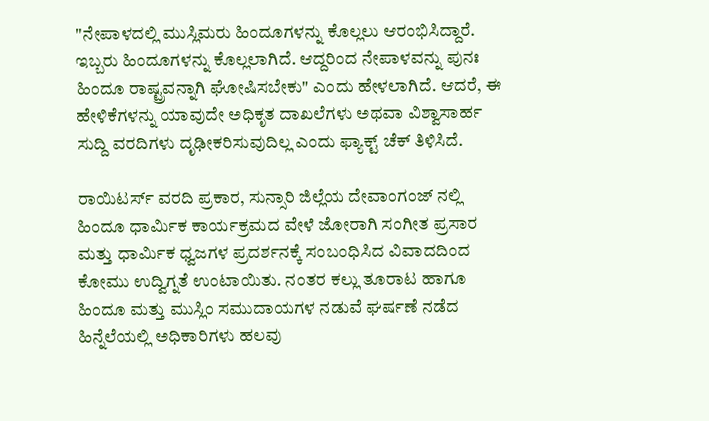"ನೇಪಾಳದಲ್ಲಿ ಮುಸ್ಲಿಮರು ಹಿಂದೂಗಳನ್ನು ಕೊಲ್ಲಲು ಆರಂಭಿಸಿದ್ದಾರೆ. ಇಬ್ಬರು ಹಿಂದೂಗಳನ್ನು ಕೊಲ್ಲಲಾಗಿದೆ. ಆದ್ದರಿಂದ ನೇಪಾಳವನ್ನು ಪುನಃ ಹಿಂದೂ ರಾಷ್ಟ್ರವನ್ನಾಗಿ ಘೋಷಿಸಬೇಕು" ಎಂದು ಹೇಳಲಾಗಿದೆ. ಆದರೆ, ಈ ಹೇಳಿಕೆಗಳನ್ನು ಯಾವುದೇ ಅಧಿಕೃತ ದಾಖಲೆಗಳು ಅಥವಾ ವಿಶ್ವಾಸಾರ್ಹ ಸುದ್ದಿ ವರದಿಗಳು ದೃಢೀಕರಿಸುವುದಿಲ್ಲ ಎಂದು ಫ್ಯಾಕ್ಟ್‌ ಚೆಕ್ ತಿಳಿಸಿದೆ.

ರಾಯಿಟರ್ಸ್ ವರದಿ ಪ್ರಕಾರ, ಸುನ್ಸಾರಿ ಜಿಲ್ಲೆಯ ದೇವಾಂಗಂಜ್‌ ನಲ್ಲಿ ಹಿಂದೂ ಧಾರ್ಮಿಕ ಕಾರ್ಯಕ್ರಮದ ವೇಳೆ ಜೋರಾಗಿ ಸಂಗೀತ ಪ್ರಸಾರ ಮತ್ತು ಧಾರ್ಮಿಕ ಧ್ವಜಗಳ ಪ್ರದರ್ಶನಕ್ಕೆ ಸಂಬಂಧಿಸಿದ ವಿವಾದದಿಂದ ಕೋಮು ಉದ್ವಿಗ್ನತೆ ಉಂಟಾಯಿತು. ನಂತರ ಕಲ್ಲು ತೂರಾಟ ಹಾಗೂ ಹಿಂದೂ ಮತ್ತು ಮುಸ್ಲಿಂ ಸಮುದಾಯಗಳ ನಡುವೆ ಘರ್ಷಣೆ ನಡೆದ ಹಿನ್ನೆಲೆಯಲ್ಲಿ ಅಧಿಕಾರಿಗಳು ಹಲವು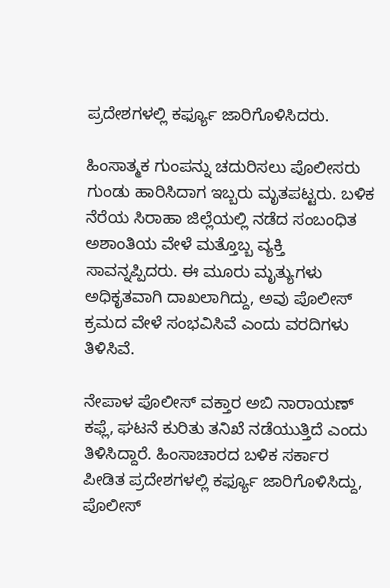ಪ್ರದೇಶಗಳಲ್ಲಿ ಕರ್ಫ್ಯೂ ಜಾರಿಗೊಳಿಸಿದರು.

ಹಿಂಸಾತ್ಮಕ ಗುಂಪನ್ನು ಚದುರಿಸಲು ಪೊಲೀಸರು ಗುಂಡು ಹಾರಿಸಿದಾಗ ಇಬ್ಬರು ಮೃತಪಟ್ಟರು. ಬಳಿಕ ನೆರೆಯ ಸಿರಾಹಾ ಜಿಲ್ಲೆಯಲ್ಲಿ ನಡೆದ ಸಂಬಂಧಿತ ಅಶಾಂತಿಯ ವೇಳೆ ಮತ್ತೊಬ್ಬ ವ್ಯಕ್ತಿ ಸಾವನ್ನಪ್ಪಿದರು. ಈ ಮೂರು ಮೃತ್ಯುಗಳು ಅಧಿಕೃತವಾಗಿ ದಾಖಲಾಗಿದ್ದು, ಅವು ಪೊಲೀಸ್ ಕ್ರಮದ ವೇಳೆ ಸಂಭವಿಸಿವೆ ಎಂದು ವರದಿಗಳು ತಿಳಿಸಿವೆ.

ನೇಪಾಳ ಪೊಲೀಸ್ ವಕ್ತಾರ ಅಬಿ ನಾರಾಯಣ್ ಕಫ್ಲೆ, ಘಟನೆ ಕುರಿತು ತನಿಖೆ ನಡೆಯುತ್ತಿದೆ ಎಂದು ತಿಳಿಸಿದ್ದಾರೆ. ಹಿಂಸಾಚಾರದ ಬಳಿಕ ಸರ್ಕಾರ ಪೀಡಿತ ಪ್ರದೇಶಗಳಲ್ಲಿ ಕರ್ಫ್ಯೂ ಜಾರಿಗೊಳಿಸಿದ್ದು, ಪೊಲೀಸ್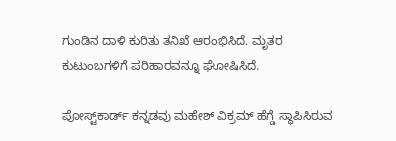ಗುಂಡಿನ ದಾಳಿ ಕುರಿತು ತನಿಖೆ ಆರಂಭಿಸಿದೆ. ಮೃತರ ಕುಟುಂಬಗಳಿಗೆ ಪರಿಹಾರವನ್ನೂ ಘೋಷಿಸಿದೆ.

ಪೋಸ್ಟ್‌ಕಾರ್ಡ್ ಕನ್ನಡವು ಮಹೇಶ್ ವಿಕ್ರಮ್ ಹೆಗ್ಡೆ ಸ್ಥಾಪಿಸಿರುವ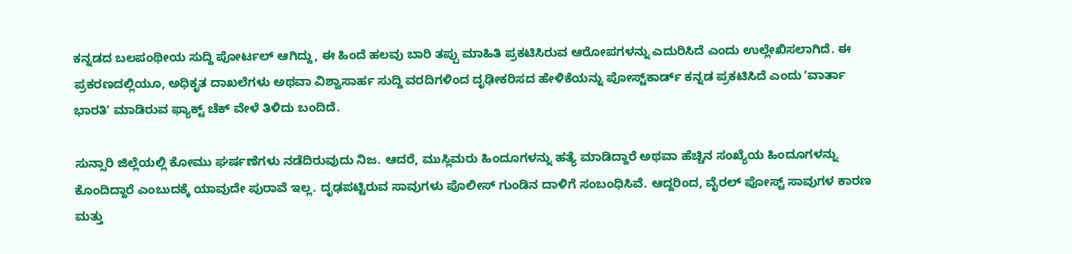ಕನ್ನಡದ ಬಲಪಂಥೀಯ ಸುದ್ದಿ ಪೋರ್ಟಲ್ ಆಗಿದ್ದು, ಈ ಹಿಂದೆ ಹಲವು ಬಾರಿ ತಪ್ಪು ಮಾಹಿತಿ ಪ್ರಕಟಿಸಿರುವ ಆರೋಪಗಳನ್ನು ಎದುರಿಸಿದೆ ಎಂದು ಉಲ್ಲೇಖಿಸಲಾಗಿದೆ. ಈ ಪ್ರಕರಣದಲ್ಲಿಯೂ, ಅಧಿಕೃತ ದಾಖಲೆಗಳು ಅಥವಾ ವಿಶ್ವಾಸಾರ್ಹ ಸುದ್ದಿ ವರದಿಗಳಿಂದ ದೃಢೀಕರಿಸದ ಹೇಳಿಕೆಯನ್ನು ಪೋಸ್ಟ್‌ಕಾರ್ಡ್ ಕನ್ನಡ ಪ್ರಕಟಿಸಿದೆ ಎಂದು ʼವಾರ್ತಾ ಭಾರತಿʼ ಮಾಡಿರುವ ಫ್ಯಾಕ್ಟ್ ಚೆಕ್ ವೇಳೆ ತಿಳಿದು ಬಂದಿದೆ.

ಸುನ್ಸಾರಿ ಜಿಲ್ಲೆಯಲ್ಲಿ ಕೋಮು ಘರ್ಷಣೆಗಳು ನಡೆದಿರುವುದು ನಿಜ. ಆದರೆ, ಮುಸ್ಲಿಮರು ಹಿಂದೂಗಳನ್ನು ಹತ್ಯೆ ಮಾಡಿದ್ದಾರೆ ಅಥವಾ ಹೆಚ್ಚಿನ ಸಂಖ್ಯೆಯ ಹಿಂದೂಗಳನ್ನು ಕೊಂದಿದ್ದಾರೆ ಎಂಬುದಕ್ಕೆ ಯಾವುದೇ ಪುರಾವೆ ಇಲ್ಲ. ದೃಢಪಟ್ಟಿರುವ ಸಾವುಗಳು ಪೊಲೀಸ್ ಗುಂಡಿನ ದಾಳಿಗೆ ಸಂಬಂಧಿಸಿವೆ. ಆದ್ದರಿಂದ, ವೈರಲ್ ಪೋಸ್ಟ್ ಸಾವುಗಳ ಕಾರಣ ಮತ್ತು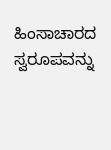ಹಿಂಸಾಚಾರದ ಸ್ವರೂಪವನ್ನು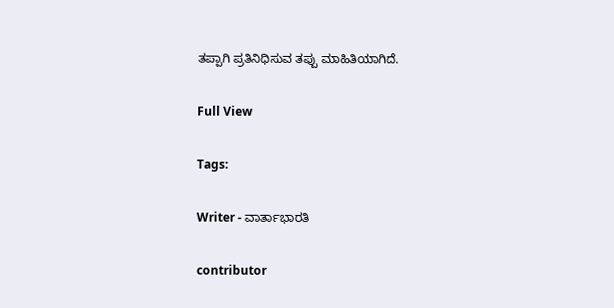ತಪ್ಪಾಗಿ ಪ್ರತಿನಿಧಿಸುವ ತಪ್ಪು ಮಾಹಿತಿಯಾಗಿದೆ.

Full View

Tags:

Writer - ವಾರ್ತಾಭಾರತಿ

contributor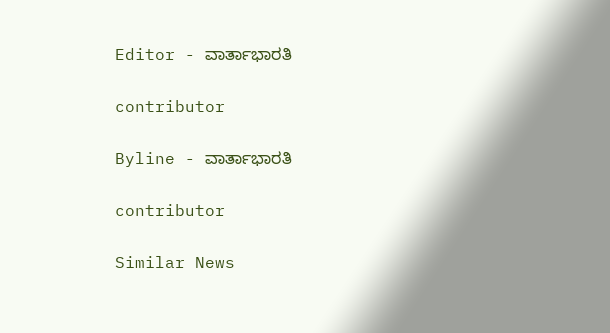Editor - ವಾರ್ತಾಭಾರತಿ

contributor

Byline - ವಾರ್ತಾಭಾರತಿ

contributor

Similar News